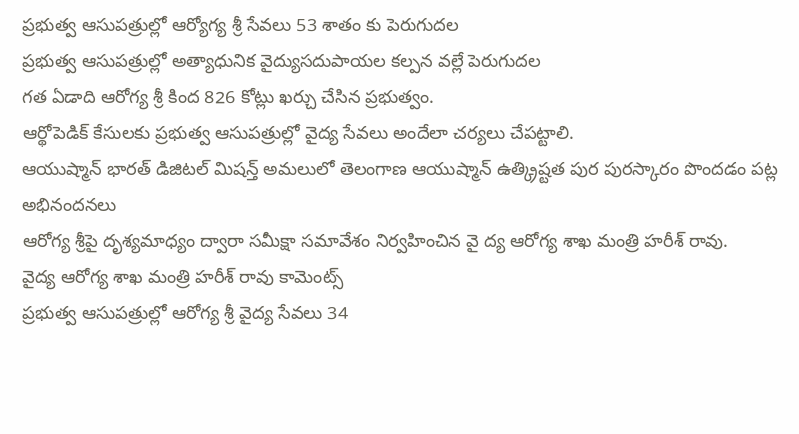ప్రభుత్వ ఆసుపత్రుల్లో ఆర్యోగ్య శ్రీ సేవలు 53 శాతం కు పెరుగుదల
ప్రభుత్వ ఆసుపత్రుల్లో అత్యాధునిక వైద్యుసదుపాయల కల్పన వల్లే పెరుగుదల
గత ఏడాది ఆరోగ్య శ్రీ కింద 826 కోట్లు ఖర్చు చేసిన ప్రభుత్వం.
ఆర్థోపెడిక్ కేసులకు ప్రభుత్వ ఆసుపత్రుల్లో వైద్య సేవలు అందేలా చర్యలు చేపట్టాలి.
ఆయుష్మాన్ భారత్ డిజిటల్ మిషన్త్ అమలులో తెలంగాణ ఆయుష్మాన్ ఉత్క్రిష్టత పుర పురస్కారం పొందడం పట్ల అభినందనలు
ఆరోగ్య శ్రీపై దృశ్యమాధ్యం ద్వారా సమీక్షా సమావేశం నిర్వహించిన వై ద్య ఆరోగ్య శాఖ మంత్రి హరీశ్ రావు.
వైద్య ఆరోగ్య శాఖ మంత్రి హరీశ్ రావు కామెంట్స్
ప్రభుత్వ ఆసుపత్రుల్లో ఆరోగ్య శ్రీ వైద్య సేవలు 34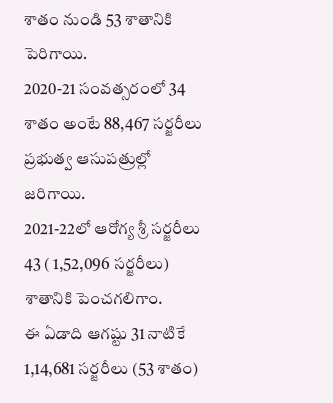శాతం నుండి 53 శాతానికి పెరిగాయి.
2020-21 సంవత్సరంలో 34 శాతం అంటే 88,467 సర్జరీలు ప్రభుత్వ ఆసుపత్రుల్లో జరిగాయి.
2021-22లో ఆరోగ్య శ్రీ సర్జరీలు 43 ( 1,52,096 సర్జరీలు) శాతానికి పెంచగలిగాం.
ఈ ఏడాది ఆగష్టు 31 నాటికే 1,14,681 సర్జరీలు (53 శాతం)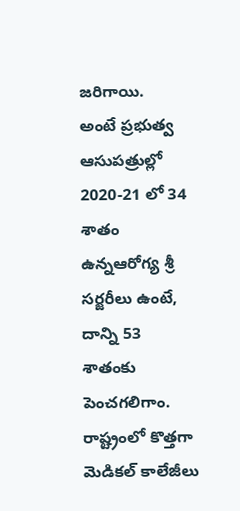జరిగాయి.
అంటే ప్రభుత్వ ఆసుపత్రుల్లో 2020-21 లో 34 శాతం ఉన్నఆరోగ్య శ్రీ సర్జరీలు ఉంటే, దాన్ని 53 శాతంకు పెంచగలిగాం.
రాష్ట్రంలో కొత్తగా మెడికల్ కాలేజీలు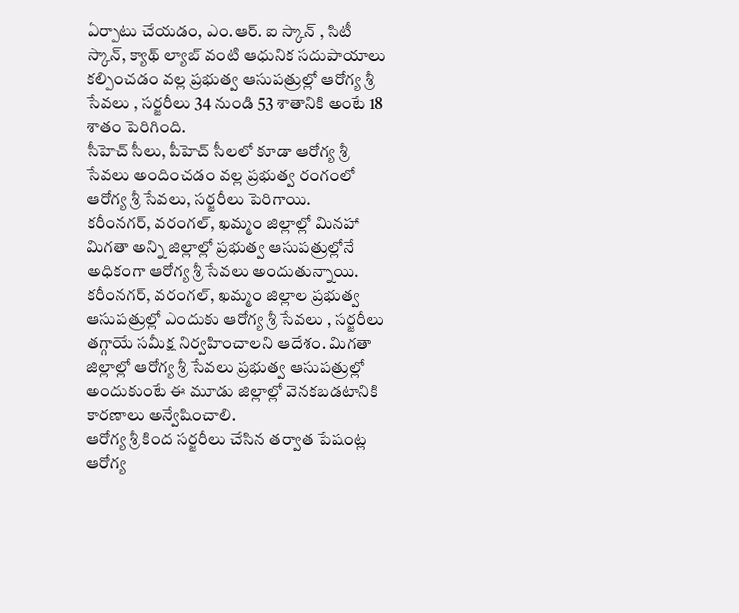ఏర్పాటు చేయడం, ఎం.ఆర్. ఐ స్కాన్ , సిటీ స్కాన్, క్యాథ్ ల్యాబ్ వంటి ఆధునిక సదుపాయాలు కల్పించడం వల్ల ప్రభుత్వ ఆసుపత్రుల్లో ఆరోగ్య శ్రీ సేవలు , సర్జరీలు 34 నుండి 53 శాతానికి అంటే 18 శాతం పెరిగింది.
సీహెచ్ సీలు, పీహెచ్ సీలలో కూడా ఆరోగ్య శ్రీ సేవలు అందించడం వల్ల ప్రభుత్వ రంగంలో ఆరోగ్య శ్రీ సేవలు, సర్జరీలు పెరిగాయి.
కరీంనగర్, వరంగల్, ఖమ్మం జిల్లాల్లో మినహా మిగతా అన్ని జిల్లాల్లో ప్రభుత్వ ఆసుపత్రుల్లోనే అధికంగా ఆరోగ్య శ్రీ సేవలు అందుతున్నాయి.
కరీంనగర్, వరంగల్, ఖమ్మం జిల్లాల ప్రభుత్వ ఆసుపత్రుల్లో ఎందుకు ఆరోగ్య శ్రీ సేవలు , సర్జరీలు తగ్గాయే సమీక్ష నిర్వహించాలని ఆదేశం. మిగతా జిల్లాల్లో ఆరోగ్య శ్రీ సేవలు ప్రభుత్వ ఆసుపత్రుల్లో అందుకుంటే ఈ మూడు జిల్లాల్లో వెనకబడటానికి కారణాలు అన్వేషించాలి.
ఆరోగ్య శ్రీ కింద సర్జరీలు చేసిన తర్వాత పేషంట్ల ఆరోగ్య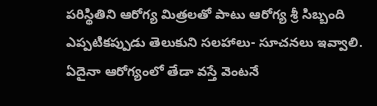పరిస్థితిని ఆరోగ్య మిత్రలతో పాటు ఆరోగ్య శ్రీ సిబ్బంది ఎప్పటికప్పుడు తెలుకుని సలహాలు- సూచనలు ఇవ్వాలి. ఏదైనా ఆరోగ్యంలో తేడా వస్తే వెంటనే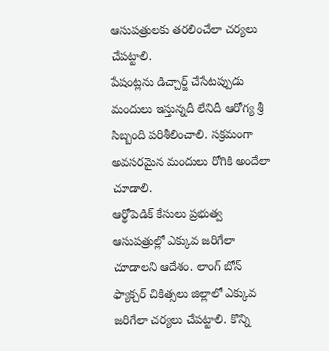ఆసుపత్రులకు తరలించేలా చర్యలు చేపట్టాలి.
పేషంట్లను డిచ్చార్జ్ చేసేటప్పుడు మందులు ఇస్తున్నదీ లేనిదీ ఆరోగ్య శ్రీ సిబ్బంది పరిశీలించాలి. సక్రమంగా అవసరమైన మందులు రోగికి అందేలా చూడాలి.
ఆర్థోపెడిక్ కేసులు ప్రభుత్వ ఆసుపత్రుల్లో ఎక్కువ జరిగేలా చూడాలని ఆదేశం. లాంగ్ బోన్ ఫ్యాక్చర్ చికిత్సలు జిల్లాలో ఎక్కువ జరిగేలా చర్యలు చేపట్టాలి. కొన్ని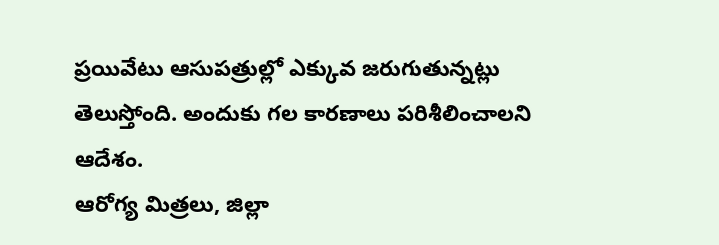ప్రయివేటు ఆసుపత్రుల్లో ఎక్కువ జరుగుతున్నట్లు తెలుస్తోంది. అందుకు గల కారణాలు పరిశీలించాలని ఆదేశం.
ఆరోగ్య మిత్రలు, జిల్లా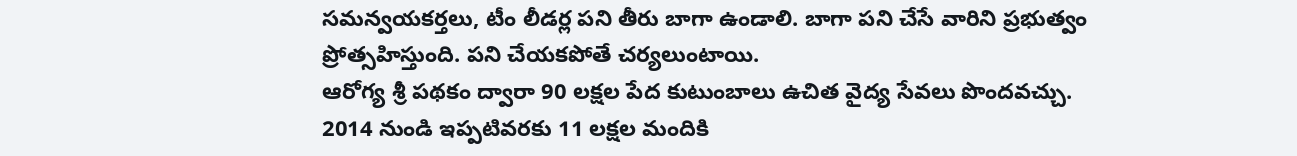సమన్వయకర్తలు, టీం లీడర్ల పని తీరు బాగా ఉండాలి. బాగా పని చేసే వారిని ప్రభుత్వం ప్రోత్సహిస్తుంది. పని చేయకపోతే చర్యలుంటాయి.
ఆరోగ్య శ్రీ పథకం ద్వారా 90 లక్షల పేద కుటుంబాలు ఉచిత వైద్య సేవలు పొందవచ్చు.
2014 నుండి ఇప్పటివరకు 11 లక్షల మందికి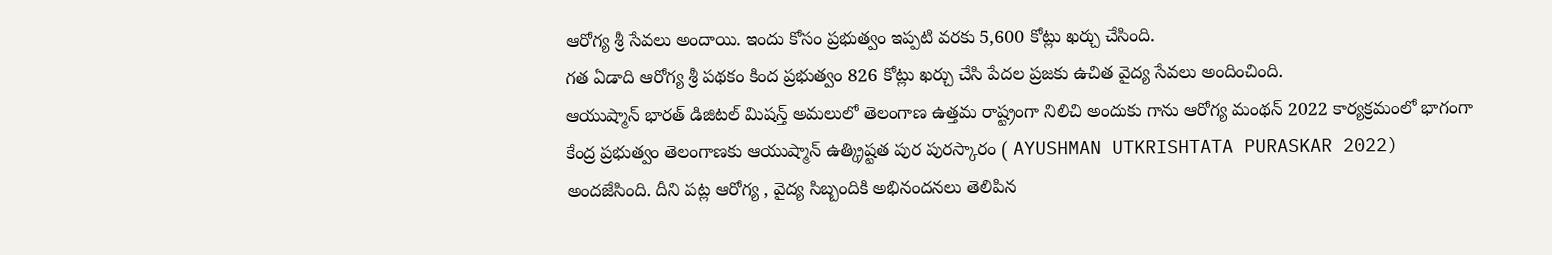ఆరోగ్య శ్రీ సేవలు అందాయి. ఇందు కోసం ప్రభుత్వం ఇప్పటి వరకు 5,600 కోట్లు ఖర్చు చేసింది.
గత ఏడాది ఆరోగ్య శ్రీ పథకం కింద ప్రభుత్వం 826 కోట్లు ఖర్చు చేసి పేదల ప్రజకు ఉచిత వైద్య సేవలు అందించింది.
ఆయుష్మాన్ భారత్ డిజిటల్ మిషన్త్ అమలులో తెలంగాణ ఉత్తమ రాష్ట్రంగా నిలిచి అందుకు గాను ఆరోగ్య మంథన్ 2022 కార్యక్రమంలో భాగంగా కేంద్ర ప్రభుత్వం తెలంగాణకు ఆయుష్మాన్ ఉత్క్రిష్టత పుర పురస్కారం ( AYUSHMAN UTKRISHTATA PURASKAR 2022) అందజేసింది. దీని పట్ల ఆరోగ్య , వైద్య సిబ్బందికి అభినందనలు తెలిపిన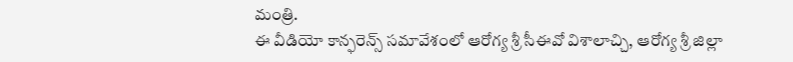మంత్రి.
ఈ వీడియో కాన్ఫరెన్స్ సమావేశంలో ఆరోగ్య శ్రీ సీఈవో విశాలాచ్చి, ఆరోగ్య శ్రీ జిల్లా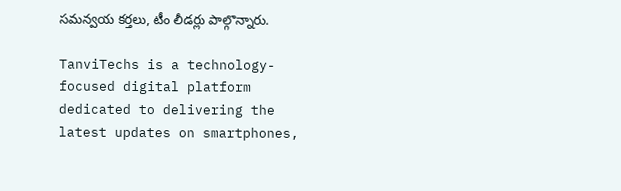సమన్వయ కర్తలు, టీం లీడర్లు పాల్గొన్నారు.

TanviTechs is a technology-focused digital platform dedicated to delivering the latest updates on smartphones,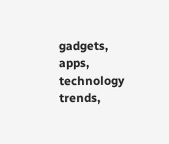gadgets, apps, technology trends,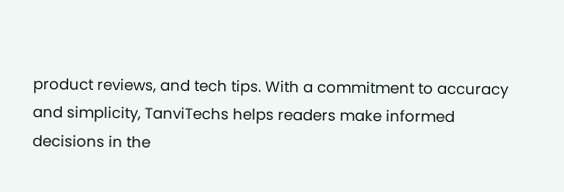product reviews, and tech tips. With a commitment to accuracy and simplicity, TanviTechs helps readers make informed decisions in the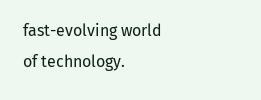fast-evolving world of technology.